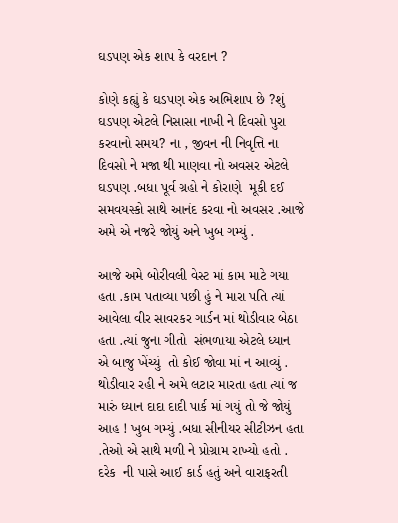ઘડપણ એક શાપ કે વરદાન ?

કોણે કહ્યું કે ઘડપણ એક અભિશાપ છે ?શું ઘડપણ એટલે નિસાસા નાખી ને દિવસો પુરા કરવાનો સમય? ના , જીવન ની નિવૃત્તિ ના દિવસો ને મજા થી માણવા નો અવસર એટલે ઘડપણ .બધા પૂર્વ ગ્રહો ને કોરાણે  મૂકી દઈ સમવયસ્કો સાથે આનંદ કરવા નો અવસર .આજે અમે એ નજરે જોયું અને ખુબ ગમ્યું .

આજે અમે બોરીવલી વેસ્ટ માં કામ માટે ગયા હતા .કામ પતાવ્યા પછી હું ને મારા પતિ ત્યાં આવેલા વીર સાવરકર ગાર્ડન માં થોડીવાર બેઠા હતા .ત્યાં જુના ગીતો  સંભળાયા એટલે ધ્યાન એ બાજુ ખેંચ્યું  તો કોઈ જોવા માં ન આવ્યું . થોડીવાર રહી ને અમે લટાર મારતા હતા ત્યાં જ મારું ધ્યાન દાદા દાદી પાર્ક માં ગયું તો જે જોયું આહ ! ખુબ ગમ્યું .બધા સીનીયર સીટીઝન હતા .તેઓ એ સાથે મળી ને પ્રોગ્રામ રાખ્યો હતો . દરેક  ની પાસે આઈ કાર્ડ હતું અને વારાફરતી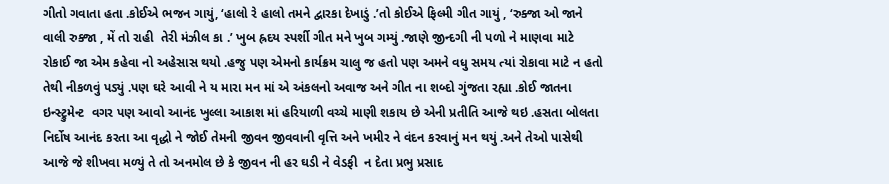ગીતો ગવાતા હતા .કોઈએ ભજન ગાયું, ‘હાલો રે હાલો તમને દ્વારકા દેખાડું .’તો કોઈએ ફિલ્મી ગીત ગાયું , ‘રુક્જા ઓ જાને વાલી રુક્જા , મેં તો રાહી  તેરી મંઝીલ કા .’ ખુબ હ્રદય સ્પર્શી ગીત મને ખુબ ગમ્યું .જાણે જીન્દગી ની પળો ને માણવા માટે રોકાઈ જા એમ કહેવા નો અહેસાસ થયો .હજુ પણ એમનો કાર્યક્રમ ચાલુ જ હતો પણ અમને વધુ સમય ત્યાં રોકાવા માટે ન હતો  તેથી નીકળવું પડ્યું .પણ ઘરે આવી ને ય મારા મન માં એ અંકલનો અવાજ અને ગીત ના શબ્દો ગુંજતા રહ્યા .કોઈ જાતના ઇન્સ્ટ્રુમેન્ટ  વગર પણ આવો આનંદ ખુલ્લા આકાશ માં હરિયાળી વચ્ચે માણી શકાય છે એની પ્રતીતિ આજે થઇ .હસતા બોલતા નિર્દોષ આનંદ કરતા આ વૃદ્ધો ને જોઈ તેમની જીવન જીવવાની વૃત્તિ અને ખમીર ને વંદન કરવાનું મન થયું .અને તેઓ પાસેથી આજે જે શીખવા મળ્યું તે તો અનમોલ છે કે જીવન ની હર ઘડી ને વેડફી  ન દેતા પ્રભુ પ્રસાદ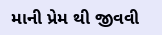માની પ્રેમ થી જીવવી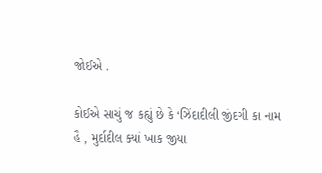જોઈએ .

કોઈએ સાચું જ કહ્યું છે કે ‘ઝિંદાદીલી જીંદગી કા નામ હૈ , મુર્દાદીલ ક્યાં ખાક જીયા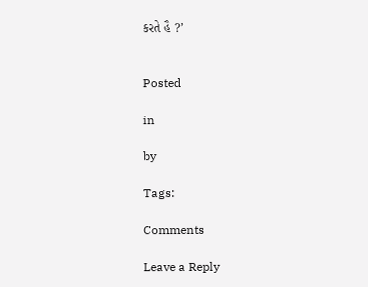કરતે હૈ ?’


Posted

in

by

Tags:

Comments

Leave a Reply